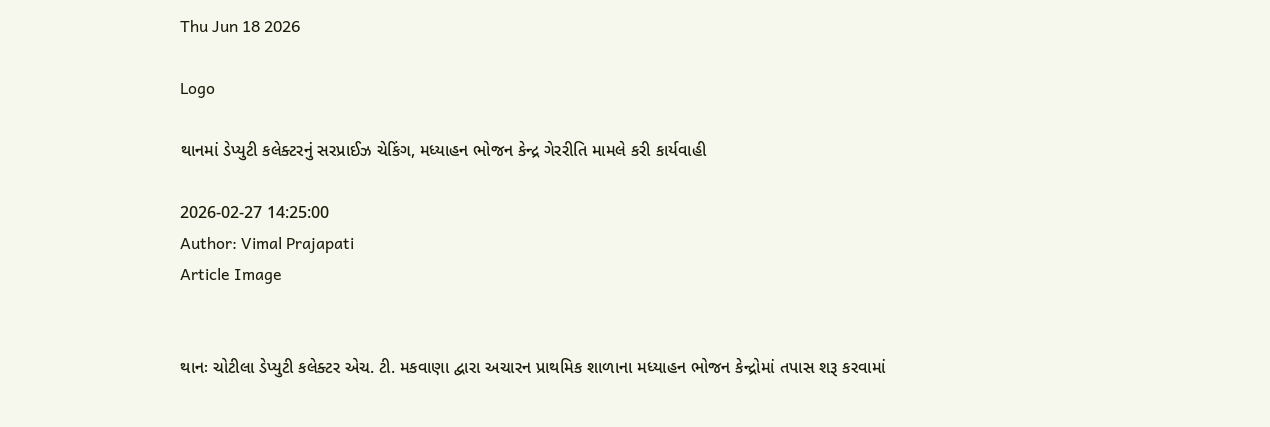Thu Jun 18 2026

Logo

થાનમાં ડેપ્યુટી કલેક્ટરનું સરપ્રાઈઝ ચેકિંગ, મધ્યાહન ભોજન કેન્દ્ર ગેરરીતિ મામલે કરી કાર્યવાહી

2026-02-27 14:25:00
Author: Vimal Prajapati
Article Image


થાનઃ ચોટીલા ડેપ્યુટી કલેક્ટર એચ. ટી. મકવાણા દ્વારા અચારન પ્રાથમિક શાળાના મધ્યાહન ભોજન કેન્દ્રોમાં તપાસ શરૂ કરવામાં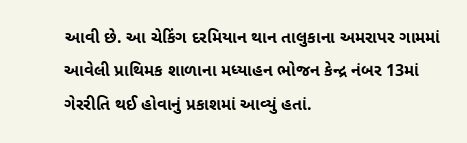આવી છે. આ ચેકિંગ દરમિયાન થાન તાલુકાના અમરાપર ગામમાં આવેલી પ્રાથિમક શાળાના મધ્યાહન ભોજન કેન્દ્ર નંબર 13માં ગેરરીતિ થઈ હોવાનું પ્રકાશમાં આવ્યું હતાં.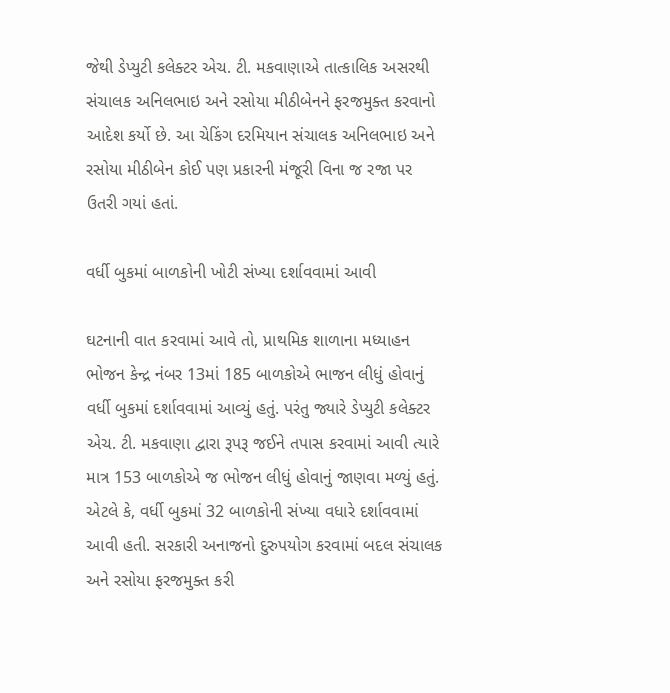જેથી ડેપ્યુટી કલેક્ટર એચ. ટી. મકવાણાએ તાત્કાલિક અસરથી સંચાલક અનિલભાઇ અને રસોયા મીઠીબેનને ફરજમુક્ત કરવાનો આદેશ કર્યો છે. આ ચેકિંગ દરમિયાન સંચાલક અનિલભાઇ અને રસોયા મીઠીબેન કોઈ પણ પ્રકારની મંજૂરી વિના જ રજા પર ઉતરી ગયાં હતાં.

વર્ધી બુકમાં બાળકોની ખોટી સંખ્યા દર્શાવવામાં આવી

ઘટનાની વાત કરવામાં આવે તો, પ્રાથમિક શાળાના મધ્યાહન ભોજન કેન્દ્ર નંબર 13માં 185 બાળકોએ ભાજન લીધું હોવાનું વર્ધી બુકમાં દર્શાવવામાં આવ્યું હતું. પરંતુ જ્યારે ડેપ્યુટી કલેક્ટર એચ. ટી. મકવાણા દ્વારા રૂપરૂ જઈને તપાસ કરવામાં આવી ત્યારે માત્ર 153 બાળકોએ જ ભોજન લીધું હોવાનું જાણવા મળ્યું હતું. એટલે કે, વર્ધી બુકમાં 32 બાળકોની સંખ્યા વધારે દર્શાવવામાં આવી હતી. સરકારી અનાજનો દુરુપયોગ કરવામાં બદલ સંચાલક અને રસોયા ફરજમુક્ત કરી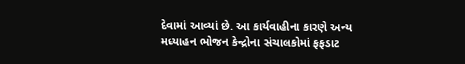દેવામાં આવ્યાં છે. આ કાર્યવાહીના કારણે અન્ય મધ્યાહન ભોજન કેન્દ્રોના સંચાલકોમાં ફફડાટ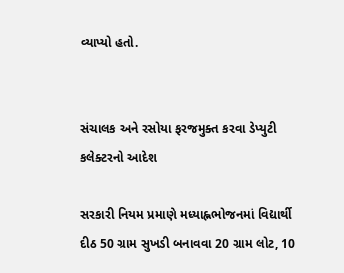વ્યાપ્યો હતો.


સંચાલક અને રસોયા ફરજમુક્ત કરવા ડેપ્યુટી કલેક્ટરનો આદેશ

સરકારી નિયમ પ્રમાણે મધ્યાહ્નભોજનમાં વિદ્યાર્થી દીઠ 50 ગ્રામ સુખડી બનાવવા 20 ગ્રામ લોટ, 10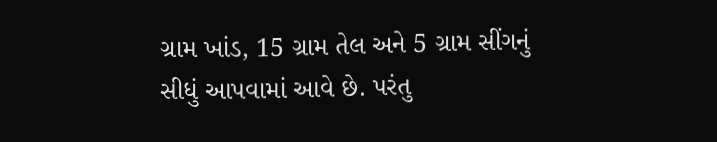ગ્રામ ખાંડ, 15 ગ્રામ તેલ અને 5 ગ્રામ સીંગનું સીધું આપવામાં આવે છે. પરંતુ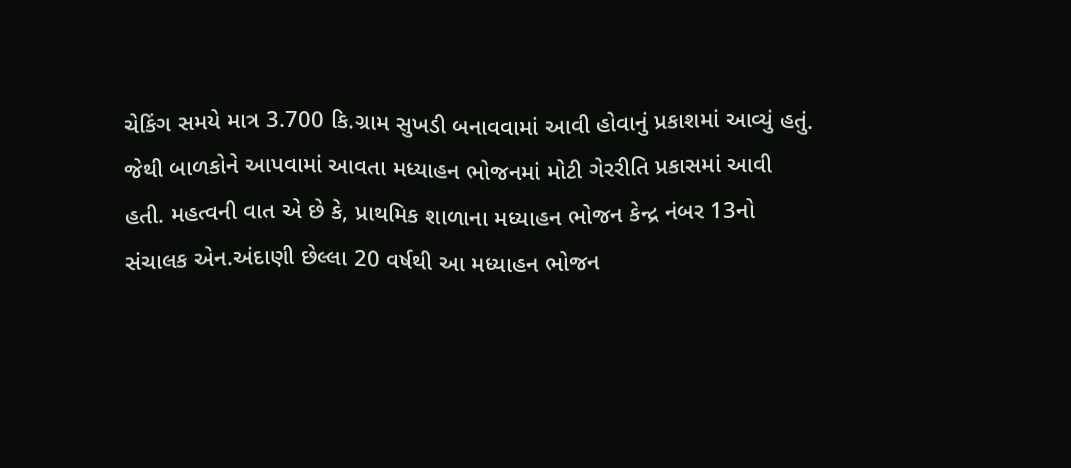ચેકિંગ સમયે માત્ર 3.700 કિ.ગ્રામ સુખડી બનાવવામાં આવી હોવાનું પ્રકાશમાં આવ્યું હતું. જેથી બાળકોને આપવામાં આવતા મધ્યાહન ભોજનમાં મોટી ગેરરીતિ પ્રકાસમાં આવી હતી. મહત્વની વાત એ છે કે, પ્રાથમિક શાળાના મધ્યાહન ભોજન કેન્દ્ર નંબર 13નો સંચાલક એન.અંદાણી છેલ્લા 20 વર્ષથી આ મધ્યાહન ભોજન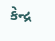કેન્દ્ર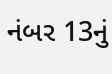નંબર 13નું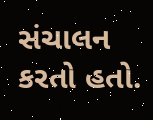સંચાલન કરતો હતો.